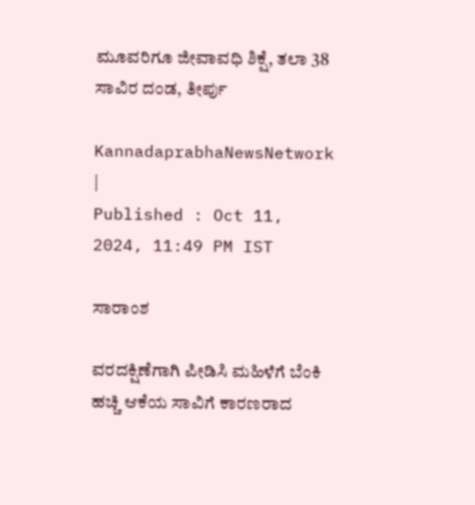ಮೂವರಿಗೂ ಜೀವಾವಧಿ ಶಿಕ್ಷೆ, ತಲಾ 38 ಸಾವಿರ ದಂಡ, ತೀರ್ಪು

KannadaprabhaNewsNetwork |
Published : Oct 11, 2024, 11:49 PM IST

ಸಾರಾಂಶ

ವರದಕ್ಷಿಣೆಗಾಗಿ ಪೀಡಿಸಿ ಮಹಿಳೆಗೆ ಬೆಂಕಿ ಹಚ್ಚಿ ಆಕೆಯ ಸಾವಿಗೆ ಕಾರಣರಾದ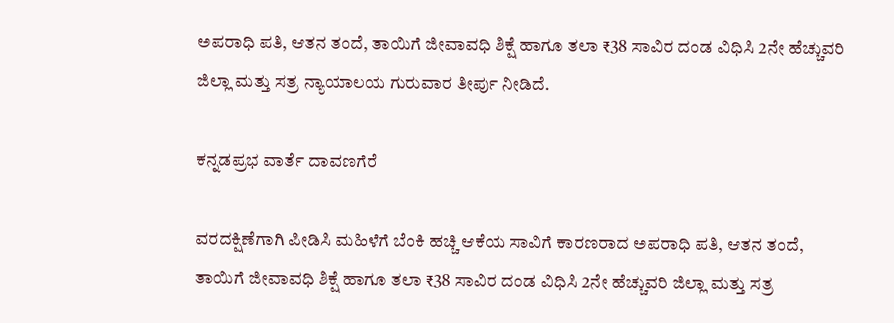ಅಪರಾಧಿ ಪತಿ, ಆತನ ತಂದೆ, ತಾಯಿಗೆ ಜೀವಾವಧಿ ಶಿಕ್ಷೆ ಹಾಗೂ ತಲಾ ₹38 ಸಾವಿರ ದಂಡ ವಿಧಿಸಿ 2ನೇ ಹೆಚ್ಚುವರಿ ಜಿಲ್ಲಾ ಮತ್ತು ಸತ್ರ ನ್ಯಾಯಾಲಯ ಗುರುವಾರ ತೀರ್ಪು ನೀಡಿದೆ.

ಕನ್ನಡಪ್ರಭ ವಾರ್ತೆ ದಾವಣಗೆರೆ

ವರದಕ್ಷಿಣೆಗಾಗಿ ಪೀಡಿಸಿ ಮಹಿಳೆಗೆ ಬೆಂಕಿ ಹಚ್ಚಿ ಆಕೆಯ ಸಾವಿಗೆ ಕಾರಣರಾದ ಅಪರಾಧಿ ಪತಿ, ಆತನ ತಂದೆ, ತಾಯಿಗೆ ಜೀವಾವಧಿ ಶಿಕ್ಷೆ ಹಾಗೂ ತಲಾ ₹38 ಸಾವಿರ ದಂಡ ವಿಧಿಸಿ 2ನೇ ಹೆಚ್ಚುವರಿ ಜಿಲ್ಲಾ ಮತ್ತು ಸತ್ರ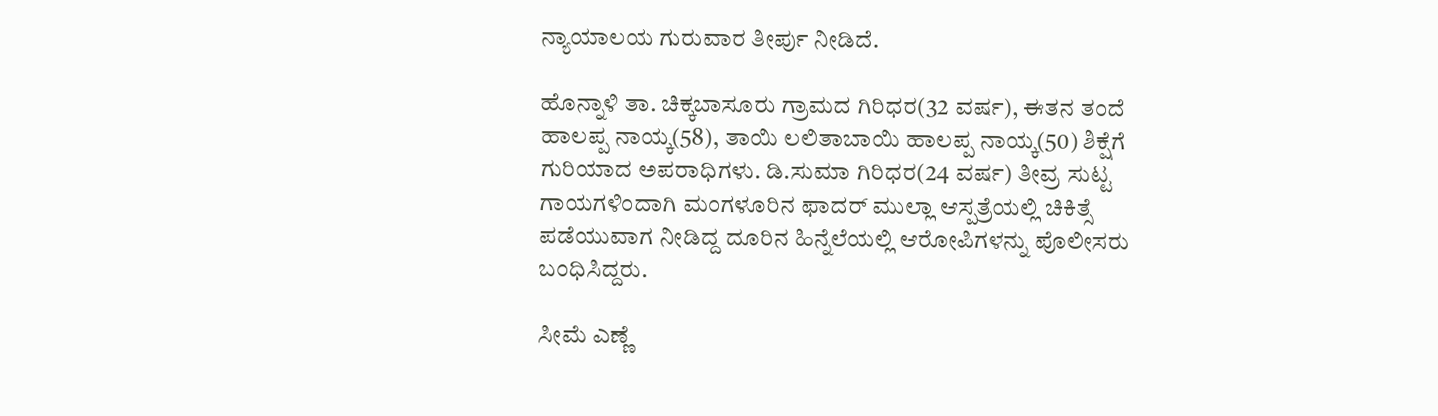ನ್ಯಾಯಾಲಯ ಗುರುವಾರ ತೀರ್ಪು ನೀಡಿದೆ.

ಹೊನ್ನಾಳಿ ತಾ. ಚಿಕ್ಕಬಾಸೂರು ಗ್ರಾಮದ ಗಿರಿಧರ(32 ವರ್ಷ), ಈತನ ತಂದೆ ಹಾಲಪ್ಪ ನಾಯ್ಕ(58), ತಾಯಿ ಲಲಿತಾಬಾಯಿ ಹಾಲಪ್ಪ ನಾಯ್ಕ(50) ಶಿಕ್ಷೆಗೆ ಗುರಿಯಾದ ಅಪರಾಧಿಗಳು. ಡಿ.ಸುಮಾ ಗಿರಿಧರ(24 ವರ್ಷ) ತೀವ್ರ ಸುಟ್ಟ ಗಾಯಗಳಿಂದಾಗಿ ಮಂಗಳೂರಿನ ಫಾದರ್ ಮುಲ್ಲಾ ಆಸ್ಪತ್ರೆಯಲ್ಲಿ ಚಿಕಿತ್ಸೆ ಪಡೆಯುವಾಗ ನೀಡಿದ್ದ ದೂರಿನ ಹಿನ್ನೆಲೆಯಲ್ಲಿ ಆರೋಪಿಗಳನ್ನು ಪೊಲೀಸರು ಬಂಧಿಸಿದ್ದರು.

ಸೀಮೆ ಎಣ್ಣೆ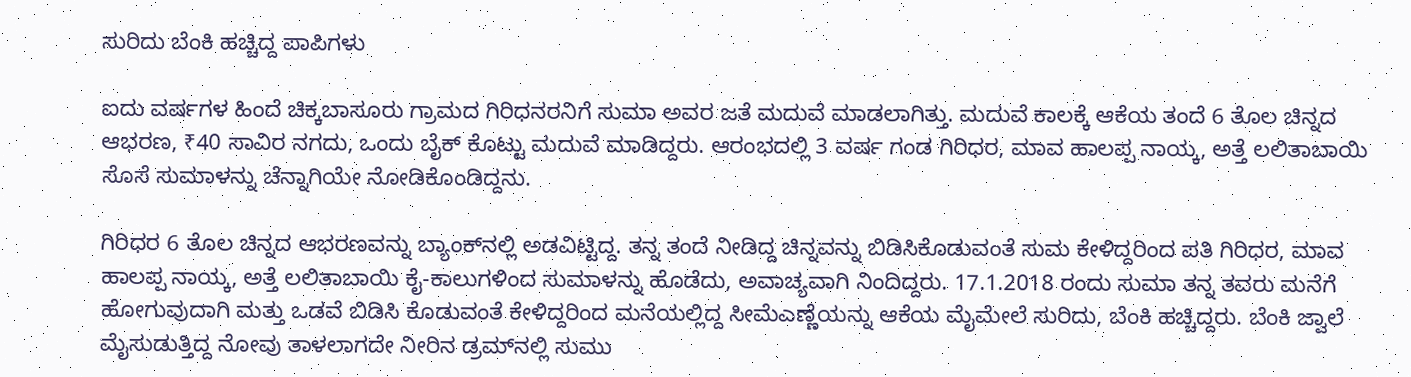ಸುರಿದು ಬೆಂಕಿ ಹಚ್ಚಿದ್ದ ಪಾಪಿಗಳು

ಐದು ವರ್ಷಗಳ ಹಿಂದೆ ಚಿಕ್ಕಬಾಸೂರು ಗ್ರಾಮದ ಗಿರಿಧನರನಿಗೆ ಸುಮಾ ಅವರ ಜತೆ ಮದುವೆ ಮಾಡಲಾಗಿತ್ತು. ಮದುವೆ ಕಾಲಕ್ಕೆ ಆಕೆಯ ತಂದೆ 6 ತೊಲ ಚಿನ್ನದ ಆಭರಣ, ₹40 ಸಾವಿರ ನಗದು, ಒಂದು ಬೈಕ್ ಕೊಟ್ಟು ಮದುವೆ ಮಾಡಿದ್ದರು. ಆರಂಭದಲ್ಲಿ 3 ವರ್ಷ ಗಂಡ ಗಿರಿಧರ, ಮಾವ ಹಾಲಪ್ಪ ನಾಯ್ಕ, ಅತ್ತೆ ಲಲಿತಾಬಾಯಿ ಸೊಸೆ ಸುಮಾಳನ್ನು ಚೆನ್ನಾಗಿಯೇ ನೋಡಿಕೊಂಡಿದ್ದನು.

ಗಿರಿಧರ 6 ತೊಲ ಚಿನ್ನದ ಆಭರಣವನ್ನು ಬ್ಯಾಂಕ್‌ನಲ್ಲಿ ಅಡವಿಟ್ಟಿದ್ದ. ತನ್ನ ತಂದೆ ನೀಡಿದ್ದ ಚಿನ್ನವನ್ನು ಬಿಡಿಸಿಕೊಡುವಂತೆ ಸುಮ ಕೇಳಿದ್ದರಿಂದ ಪತಿ ಗಿರಿಧರ, ಮಾವ ಹಾಲಪ್ಪ ನಾಯ್ಕ, ಅತ್ತೆ ಲಲಿತಾಬಾಯಿ ಕೈ-ಕಾಲುಗಳಿಂದ ಸುಮಾಳನ್ನು ಹೊಡೆದು, ಅವಾಚ್ಯವಾಗಿ ನಿಂದಿದ್ದರು. 17.1.2018 ರಂದು ಸುಮಾ ತನ್ನ ತವರು ಮನೆಗೆ ಹೋಗುವುದಾಗಿ ಮತ್ತು ಒಡವೆ ಬಿಡಿಸಿ ಕೊಡುವಂತೆ ಕೇಳಿದ್ದರಿಂದ ಮನೆಯಲ್ಲಿದ್ದ ಸೀಮೆಎಣ್ಣೆಯನ್ನು ಆಕೆಯ ಮೈಮೇಲೆ ಸುರಿದು, ಬೆಂಕಿ ಹಚ್ಚಿದ್ದರು. ಬೆಂಕಿ ಜ್ವಾಲೆ ಮೈಸುಡುತ್ತಿದ್ದ ನೋವು ತಾಳಲಾಗದೇ ನೀರಿನ ಡ್ರಮ್‌ನಲ್ಲಿ ಸುಮು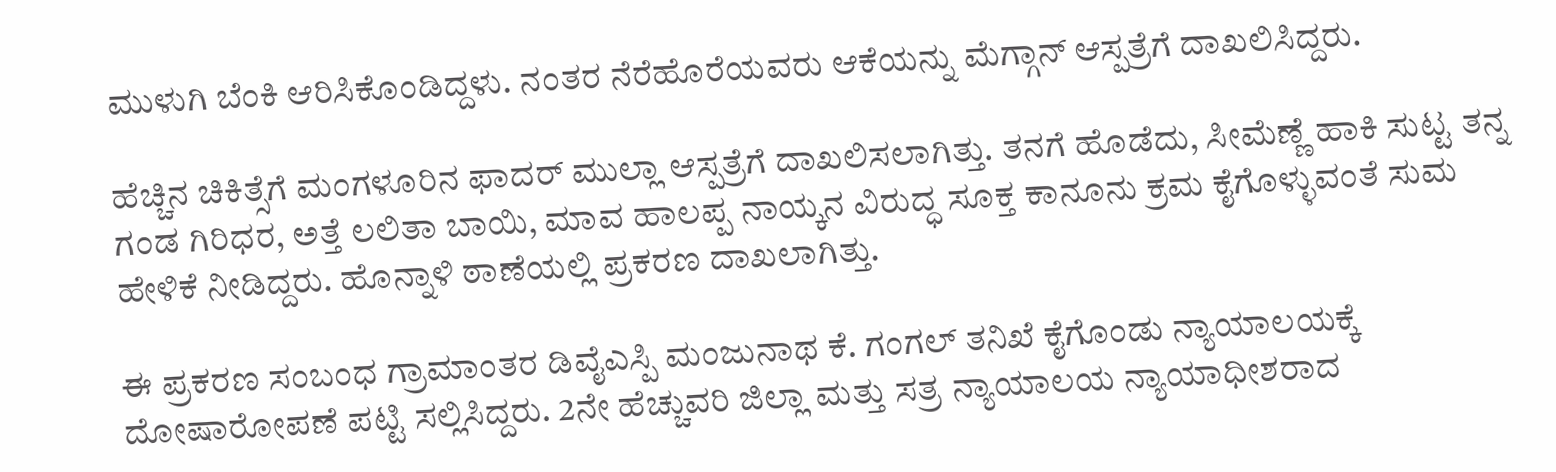ಮುಳುಗಿ ಬೆಂಕಿ ಆರಿಸಿಕೊಂಡಿದ್ದಳು. ನಂತರ ನೆರೆಹೊರೆಯವರು ಆಕೆಯನ್ನು ಮೆಗ್ಗಾನ್ ಆಸ್ಪತ್ರೆಗೆ ದಾಖಲಿಸಿದ್ದರು.

ಹೆಚ್ಚಿನ ಚಿಕಿತ್ಸೆಗೆ ಮಂಗಳೂರಿನ ಫಾದರ್ ಮುಲ್ಲಾ ಆಸ್ಪತ್ರೆಗೆ ದಾಖಲಿಸಲಾಗಿತ್ತು. ತನಗೆ ಹೊಡೆದು, ಸೀಮೆಣ್ಣೆ ಹಾಕಿ ಸುಟ್ಟ ತನ್ನ ಗಂಡ ಗಿರಿಧರ, ಅತ್ತೆ ಲಲಿತಾ ಬಾಯಿ, ಮಾವ ಹಾಲಪ್ಪ ನಾಯ್ಕನ ವಿರುದ್ಧ ಸೂಕ್ತ ಕಾನೂನು ಕ್ರಮ ಕೈಗೊಳ್ಳುವಂತೆ ಸುಮ ಹೇಳಿಕೆ ನೀಡಿದ್ದರು. ಹೊನ್ನಾಳಿ ಠಾಣೆಯಲ್ಲಿ ಪ್ರಕರಣ ದಾಖಲಾಗಿತ್ತು.

ಈ ಪ್ರಕರಣ ಸಂಬಂಧ ಗ್ರಾಮಾಂತರ ಡಿವೈಎಸ್ಪಿ ಮಂಜುನಾಥ ಕೆ. ಗಂಗಲ್‌ ತನಿಖೆ ಕೈಗೊಂಡು ನ್ಯಾಯಾಲಯಕ್ಕೆ ದೋಷಾರೋಪಣೆ ಪಟ್ಟಿ ಸಲ್ಲಿಸಿದ್ದರು. 2ನೇ ಹೆಚ್ಚುವರಿ ಜಿಲ್ಲಾ ಮತ್ತು ಸತ್ರ ನ್ಯಾಯಾಲಯ ನ್ಯಾಯಾಧೀಶರಾದ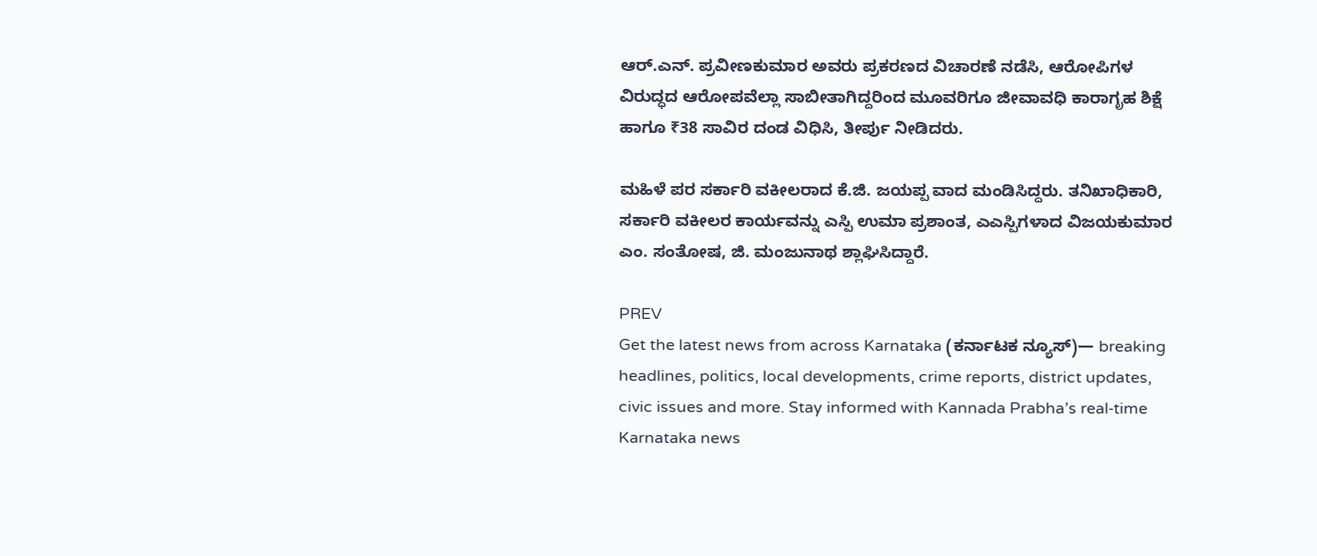ಆರ್.ಎನ್. ಪ್ರವೀಣಕುಮಾರ ಅವರು ಪ್ರಕರಣದ ವಿಚಾರಣೆ ನಡೆಸಿ, ಆರೋಪಿಗಳ ವಿರುದ್ಧದ ಆರೋಪವೆಲ್ಲಾ ಸಾಬೀತಾಗಿದ್ದರಿಂದ ಮೂವರಿಗೂ ಜೀವಾವಧಿ ಕಾರಾಗೃಹ ಶಿಕ್ಷೆ ಹಾಗೂ ₹38 ಸಾವಿರ ದಂಡ ವಿಧಿಸಿ, ತೀರ್ಪು ನೀಡಿದರು.

ಮಹಿಳೆ ಪರ ಸರ್ಕಾರಿ ವಕೀಲರಾದ ಕೆ.ಜಿ. ಜಯಪ್ಪ ವಾದ ಮಂಡಿಸಿದ್ದರು. ತನಿಖಾಧಿಕಾರಿ, ಸರ್ಕಾರಿ ವಕೀಲರ ಕಾರ್ಯವನ್ನು ಎಸ್ಪಿ ಉಮಾ ಪ್ರಶಾಂತ, ಎಎಸ್ಪಿಗಳಾದ ವಿಜಯಕುಮಾರ ಎಂ. ಸಂತೋಷ, ಜಿ. ಮಂಜುನಾಥ ಶ್ಲಾಘಿಸಿದ್ದಾರೆ.

PREV
Get the latest news from across Karnataka (ಕರ್ನಾಟಕ ನ್ಯೂಸ್)— breaking headlines, politics, local developments, crime reports, district updates, civic issues and more. Stay informed with Kannada Prabha’s real‑time Karnataka news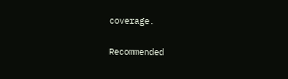coverage.

Recommended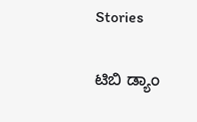Stories

ಟಿಬಿ ಡ್ಯಾಂ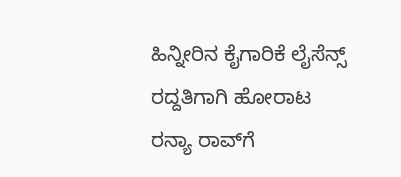ಹಿನ್ನೀರಿನ ಕೈಗಾರಿಕೆ ಲೈಸೆನ್ಸ್‌ ರದ್ದತಿಗಾಗಿ ಹೋರಾಟ
ರನ್ಯಾ ರಾವ್‌ಗೆ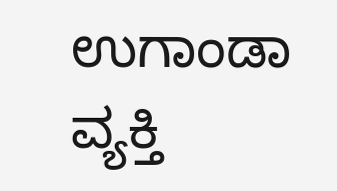ಉಗಾಂಡಾ ವ್ಯಕ್ತಿ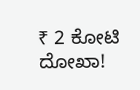₹ 2 ಕೋಟಿ ದೋಖಾ!